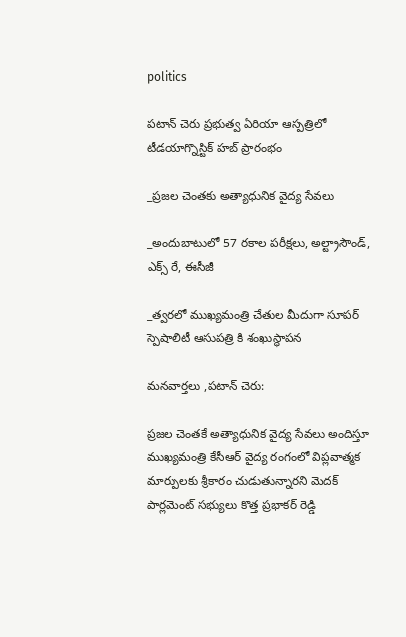politics

పటాన్ చెరు ప్రభుత్వ ఏరియా ఆస్పత్రిలో టీడయాగ్నొస్టిక్ హబ్ ప్రారంభం

_ప్రజల చెంతకు అత్యాధునిక వైద్య సేవలు

_అందుబాటులో 57 రకాల పరీక్షలు, అల్ట్రాసౌండ్, ఎక్స్ రే, ఈసీజీ

_త్వరలో ముఖ్యమంత్రి చేతుల మీదుగా సూపర్ స్పెషాలిటీ ఆసుపత్రి కి శంఖుస్థాపన

మనవార్తలు ,పటాన్ చెరు:

ప్రజల చెంతకే అత్యాధునిక వైద్య సేవలు అందిస్తూ ముఖ్యమంత్రి కేసీఆర్ వైద్య రంగంలో విప్లవాత్మక మార్పులకు శ్రీకారం చుడుతున్నారని మెదక్ పార్లమెంట్ సభ్యులు కొత్త ప్రభాకర్ రెడ్డి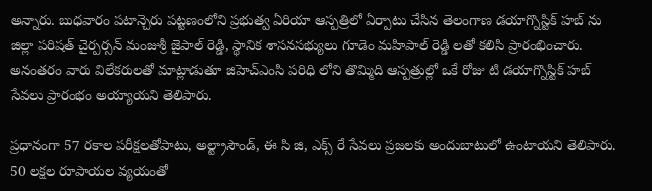అన్నారు. బుధవారం పటాన్చెరు పట్టణంలోని ప్రభుత్వ ఏరియా ఆస్పత్రిలో ఏర్పాటు చేసిన తెలంగాణ డయాగ్నొస్టిక్ హబ్ ను జిల్లా పరిషత్ చైర్పర్సన్ మంజుశ్రీ జైపాల్ రెడ్డి, స్థానిక శాసనసభ్యులు గూడెం మహిపాల్ రెడ్డి లతో కలిసి ప్రారంభించారు. అనంతరం వారు విలేకరులతో మాట్లాడుతూ జిహెచ్ఎంసి పరిధి లోని తొమ్మిది ఆస్పత్రుల్లో ఒకే రోజు టి డయాగ్నొస్టిక్ హబ్ సేవలు ప్రారంభం అయ్యాయని తెలిపారు.

ప్రధానంగా 57 రకాల పరీక్షలతోపాటు, అల్ట్రాసౌండ్, ఈ సి జి, ఎక్స్ రే సేవలు ప్రజలకు అందుబాటులో ఉంటాయని తెలిపారు. 50 లక్షల రూపాయల వ్యయంతో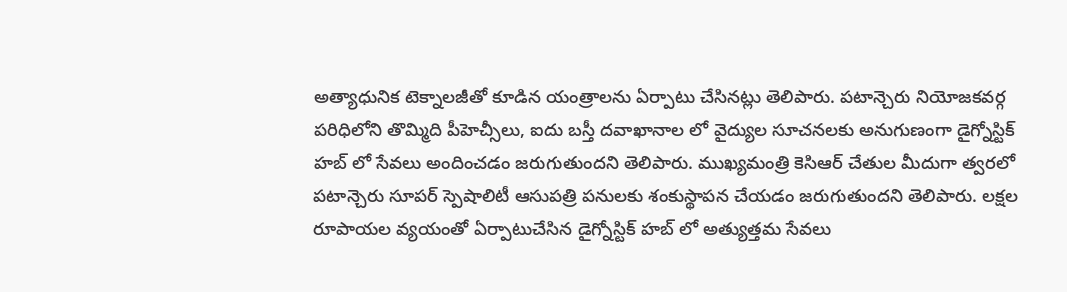అత్యాధునిక టెక్నాలజీతో కూడిన యంత్రాలను ఏర్పాటు చేసినట్లు తెలిపారు. పటాన్చెరు నియోజకవర్గ పరిధిలోని తొమ్మిది పీహెచ్సీలు, ఐదు బస్తీ దవాఖానాల లో వైద్యుల సూచనలకు అనుగుణంగా డైగ్నోస్టిక్ హబ్ లో సేవలు అందించడం జరుగుతుందని తెలిపారు. ముఖ్యమంత్రి కెసిఆర్ చేతుల మీదుగా త్వరలో పటాన్చెరు సూపర్ స్పెషాలిటీ ఆసుపత్రి పనులకు శంకుస్థాపన చేయడం జరుగుతుందని తెలిపారు. లక్షల రూపాయల వ్యయంతో ఏర్పాటుచేసిన డైగ్నోస్టిక్ హబ్ లో అత్యుత్తమ సేవలు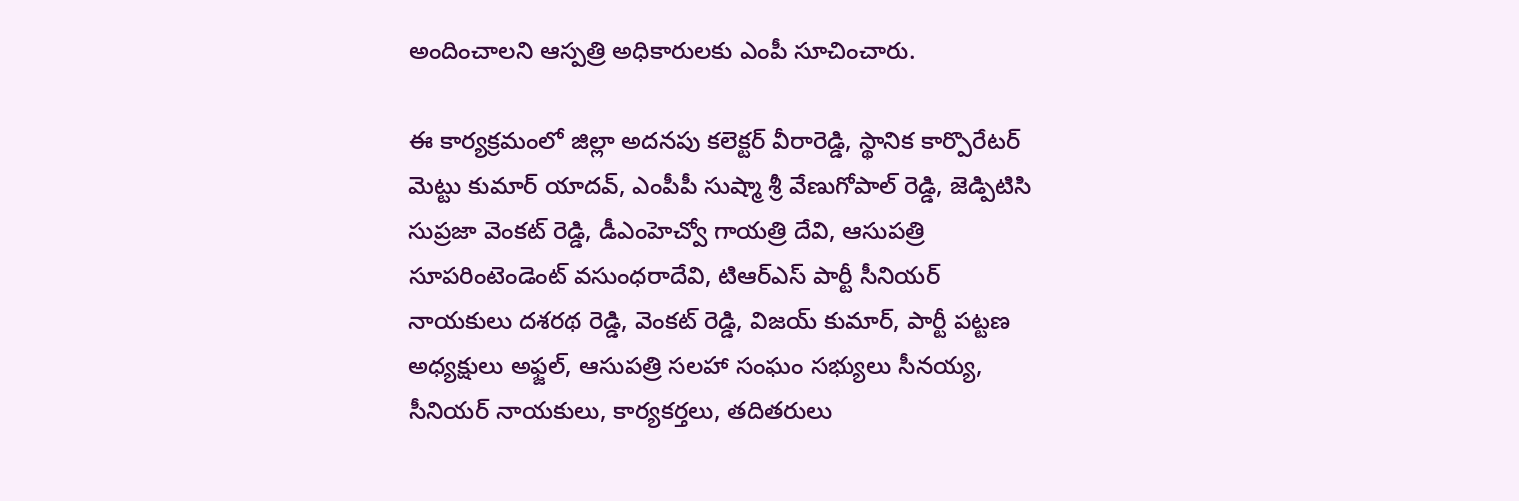అందించాలని ఆస్పత్రి అధికారులకు ఎంపీ సూచించారు.

ఈ కార్యక్రమంలో జిల్లా అదనపు కలెక్టర్ వీరారెడ్డి, స్థానిక కార్పొరేటర్ మెట్టు కుమార్ యాదవ్, ఎంపీపీ సుష్మా శ్రీ వేణుగోపాల్ రెడ్డి, జెడ్పిటిసి సుప్రజా వెంకట్ రెడ్డి, డీఎంహెచ్వో గాయత్రి దేవి, ఆసుపత్రి సూపరింటెండెంట్ వసుంధరాదేవి, టిఆర్ఎస్ పార్టీ సీనియర్ నాయకులు దశరథ రెడ్డి, వెంకట్ రెడ్డి, విజయ్ కుమార్, పార్టీ పట్టణ అధ్యక్షులు అఫ్జల్, ఆసుపత్రి సలహా సంఘం సభ్యులు సీనయ్య, సీనియర్ నాయకులు, కార్యకర్తలు, తదితరులు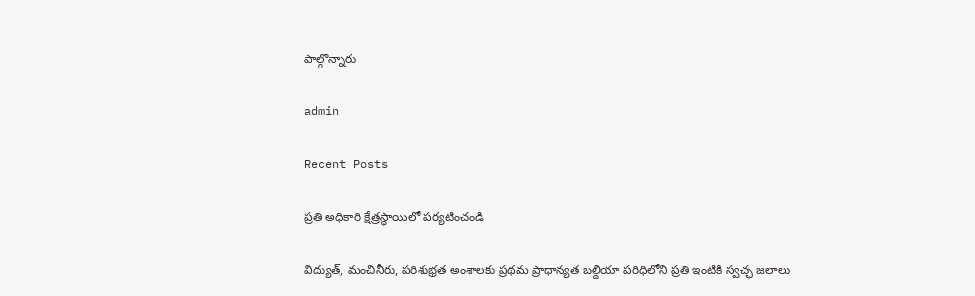పాల్గొన్నారు

admin

Recent Posts

ప్రతి అధికారి క్షేత్రస్థాయిలో పర్యటించండి

విద్యుత్, మంచినీరు, పరిశుభ్రత అంశాలకు ప్రథమ ప్రాధాన్యత బల్దియా పరిధిలోని ప్రతి ఇంటికి స్వచ్ఛ జలాలు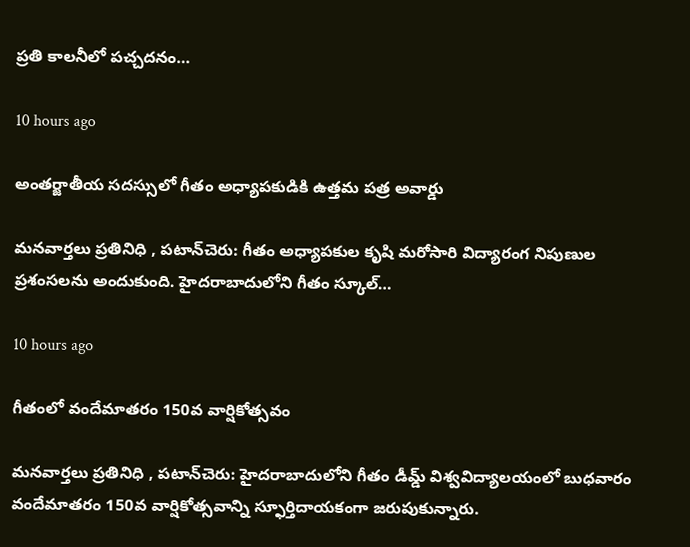ప్రతి కాలనీలో పచ్చదనం…

10 hours ago

అంతర్జాతీయ సదస్సులో గీతం అధ్యాపకుడికి ఉత్తమ పత్ర అవార్డు

మనవార్తలు ప్రతినిధి , పటాన్‌చెరు: గీతం అధ్యాపకుల కృషి మరోసారి విద్యారంగ నిపుణుల ప్రశంసలను అందుకుంది. హైదరాబాదులోని గీతం స్కూల్…

10 hours ago

గీతంలో వందేమాతరం 150వ వార్షికోత్సవం

మనవార్తలు ప్రతినిధి , పటాన్‌చెరు: హైదరాబాదులోని గీతం డీమ్డ్ విశ్వవిద్యాలయంలో బుధవారం వందేమాతరం 150వ వార్షికోత్సవాన్ని స్ఫూర్తిదాయకంగా జరుపుకున్నారు.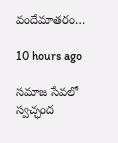వందేమాతరం…

10 hours ago

సమాజ సేవలో స్వచ్ఛంద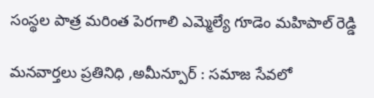సంస్థల పాత్ర మరింత పెరగాలి ఎమ్మెల్యే గూడెం మహిపాల్ రెడ్డి

మనవార్తలు ప్రతినిధి ,అమీన్పూర్ : సమాజ సేవలో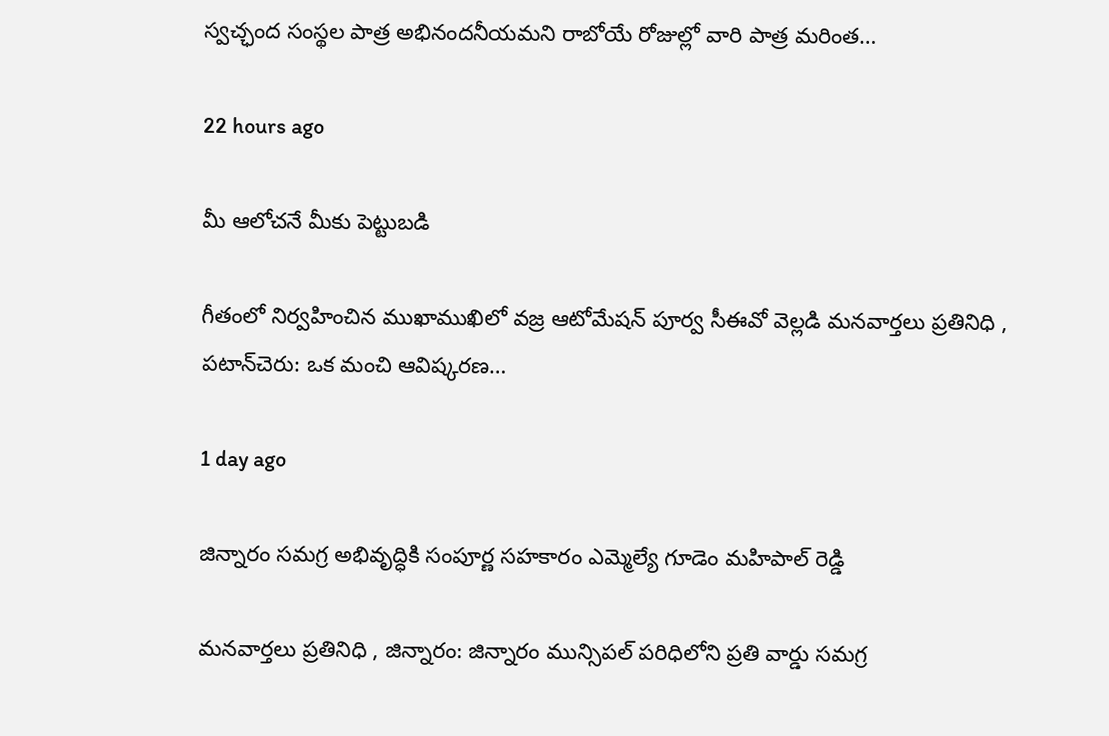స్వచ్ఛంద సంస్థల పాత్ర అభినందనీయమని రాబోయే రోజుల్లో వారి పాత్ర మరింత…

22 hours ago

మీ ఆలోచనే మీకు పెట్టుబడి

గీతంలో నిర్వహించిన ముఖాముఖిలో వజ్ర ఆటోమేషన్ పూర్వ సీఈవో వెల్లడి మనవార్తలు ప్రతినిధి , పటాన్‌చెరు: ఒక మంచి ఆవిష్కరణ…

1 day ago

జిన్నారం సమగ్ర అభివృద్ధికి సంపూర్ణ సహకారం ఎమ్మెల్యే గూడెం మహిపాల్ రెడ్డి

మనవార్తలు ప్రతినిధి , జిన్నారం: జిన్నారం మున్సిపల్ పరిధిలోని ప్రతి వార్డు సమగ్ర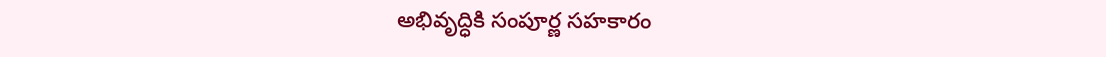అభివృద్ధికి సంపూర్ణ సహకారం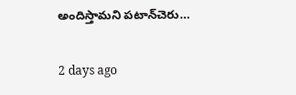అందిస్తామని పటాన్‌చెరు…

2 days ago